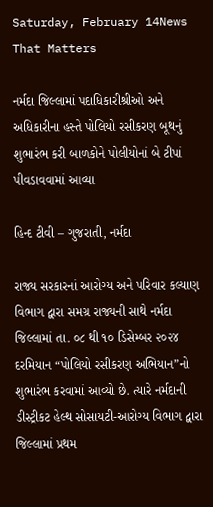Saturday, February 14News That Matters

નર્મદા જિલ્લામાં પદાધિકારીશ્રીઓ અને અધિકારીના હસ્તે પોલિયો રસીકરણ બૂથનું શુભારંભ કરી બાળકોને પોલીયોનાં બે ટીપાં પીવડાવવામાં આવ્યા

હિન્દ ટીવી – ગુજરાતી, નર્મદા

રાજ્ય સરકારનાં આરોગ્ય અને પરિવાર કલ્યાણ વિભાગ દ્વારા સમગ્ર રાજ્યની સાથે નર્મદા જિલ્લામાં તા. ૦૮ થી ૧૦ ડિસેમ્બર ૨૦૨૪ દરમિયાન “પોલિયો રસીકરણ અભિયાન”નો શુભારંભ કરવામાં આવ્યો છે. ત્યારે નર્મદાની ડીસ્ટ્રીકટ હેલ્થ સોસાયટી-આરોગ્ય વિભાગ દ્વારા જિલ્લામાં પ્રથમ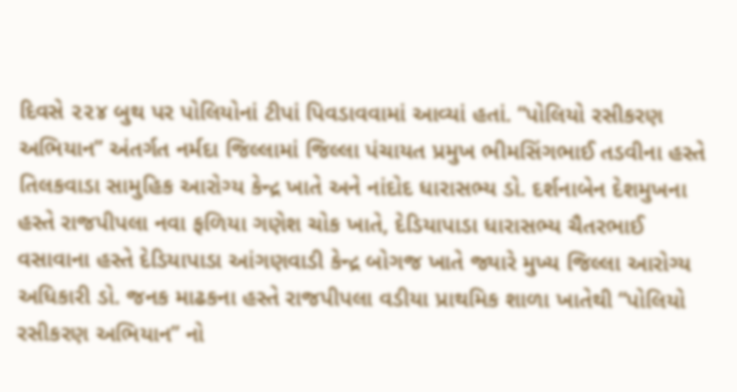દિવસે ૨૨૪ બુથ પર પોલિયોનાં ટીપાં પિવડાવવામાં આવ્યાં હતાં. “પોલિયો રસીકરણ અભિયાન” અંતર્ગત નર્મદા જિલ્લામાં જિલ્લા પંચાયત પ્રમુખ ભીમસિંગભાઈ તડવીના હસ્તે તિલકવાડા સામુહિક આરોગ્ય કેન્દ્ર ખાતે અને નાંદોદ ધારાસભ્ય ડો. દર્શનાબેન દેશમુખના હસ્તે રાજપીપલા નવા ફળિયા ગણેશ ચોક ખાતે, દેડિયાપાડા ધારાસભ્ય ચૈતરભાઈ વસાવાના હસ્તે દેડિયાપાડા આંગણવાડી કેન્દ્ર બોગજ ખાતે જ્યારે મુખ્ય જિલ્લા આરોગ્ય અધિકારી ડો. જનક માઢકના હસ્તે રાજપીપલા વડીયા પ્રાથમિક શાળા ખાતેથી “પોલિયો રસીકરણ અભિયાન” નો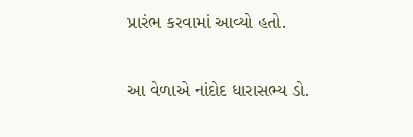પ્રારંભ કરવામાં આવ્યો હતો.

આ વેળાએ નાંદોદ ધારાસભ્ય ડો.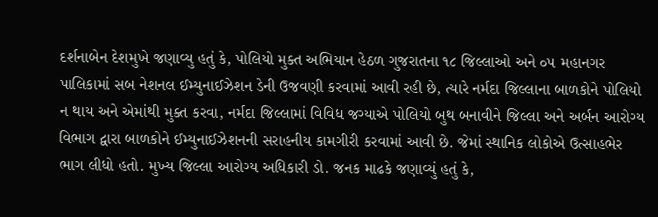દર્શનાબેન દેશમુખે જણાવ્યુ હતું કે, પોલિયો મુક્ત અભિયાન હેઠળ ગુજરાતના ૧૮ જિલ્લાઓ અને ૦૫ મહાનગર પાલિકામાં સબ નેશનલ ઈમ્યુનાઈઝેશન ડેની ઉજવણી કરવામાં આવી રહી છે, ત્યારે નર્મદા જિલ્લાના બાળકોને પોલિયો ન થાય અને એમાંથી મુક્ત કરવા, નર્મદા જિલ્લામાં વિવિધ જગ્યાએ પોલિયો બુથ બનાવીને જિલ્લા અને અર્બન આરોગ્ય વિભાગ દ્વારા બાળકોને ઈમ્યુનાઈઝેશનની સરાહનીય કામગીરી કરવામાં આવી છે. જેમાં સ્થાનિક લોકોએ ઉત્સાહભેર ભાગ લીધો હતો. મુખ્ય જિલ્લા આરોગ્ય અધિકારી ડો. જનક માઢકે જણાવ્યું હતું કે,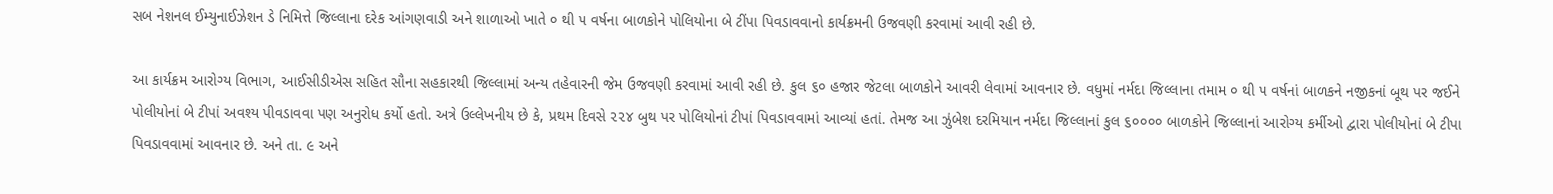સબ નેશનલ ઈમ્યુનાઈઝેશન ડે નિમિત્તે જિલ્લાના દરેક આંગણવાડી અને શાળાઓ ખાતે ૦ થી ૫ વર્ષના બાળકોને પોલિયોના બે ટીંપા પિવડાવવાનો કાર્યક્રમની ઉજવણી કરવામાં આવી રહી છે.

આ કાર્યક્રમ આરોગ્ય વિભાગ, આઈસીડીએસ સહિત સૌના સહકારથી જિલ્લામાં અન્ય તહેવારની જેમ ઉજવણી કરવામાં આવી રહી છે. કુલ ૬૦ હજાર જેટલા બાળકોને આવરી લેવામાં આવનાર છે. વધુમાં નર્મદા જિલ્લાના તમામ ૦ થી ૫ વર્ષનાં બાળકને નજીકનાં બૂથ પર જઈને પોલીયોનાં બે ટીપાં અવશ્ય પીવડાવવા પણ અનુરોધ કર્યો હતો. અત્રે ઉલ્લેખનીય છે કે, પ્રથમ દિવસે ૨૨૪ બુથ પર પોલિયોનાં ટીપાં પિવડાવવામાં આવ્યાં હતાં. તેમજ આ ઝુંબેશ દરમિયાન નર્મદા જિલ્લાનાં કુલ ૬૦૦૦૦ બાળકોને જિલ્લાનાં આરોગ્ય કર્મીઓ દ્વારા પોલીયોનાં બે ટીપા પિવડાવવામાં આવનાર છે. અને તા. ૯ અને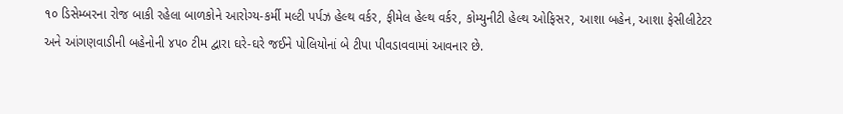૧૦ ડિસેમ્બરના રોજ બાકી રહેલા બાળકોને આરોગ્ય-કર્મી મલ્ટી પર્પઝ હેલ્થ વર્કર, ફીમેલ હેલ્થ વર્કર, કોમ્યુનીટી હેલ્થ ઓફિસર, આશા બહેન, આશા ફેસીલીટેટર અને આંગણવાડીની બહેનોની ૪૫૦ ટીમ દ્વારા ઘરે-ઘરે જઈને પોલિયોનાં બે ટીપા પીવડાવવામાં આવનાર છે.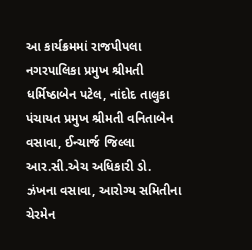આ કાર્યક્રમમાં રાજપીપલા નગરપાલિકા પ્રમુખ શ્રીમતી ધર્મિષ્ઠાબેન પટેલ, નાંદોદ તાલુકા પંચાયત પ્રમુખ શ્રીમતી વનિતાબેન વસાવા, ઈન્ચાર્જ જિલ્લા આર.સી.એચ અધિકારી ડો. ઝંખના વસાવા, આરોગ્ય સમિતીના ચેરમેન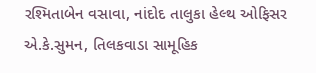રશ્મિતાબેન વસાવા, નાંદોદ તાલુકા હેલ્થ ઓફિસર એ.કે.સુમન, તિલકવાડા સામૂહિક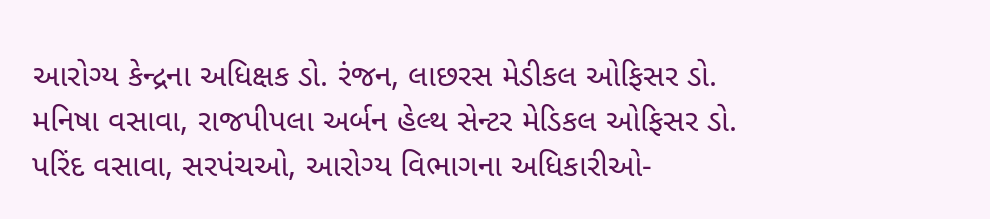આરોગ્ય કેન્દ્રના અધિક્ષક ડો. રંજન, લાછરસ મેડીકલ ઓફિસર ડો. મનિષા વસાવા, રાજપીપલા અર્બન હેલ્થ સેન્ટર મેડિકલ ઓફિસર ડો. પરિંદ વસાવા, સરપંચઓ, આરોગ્ય વિભાગના અધિકારીઓ-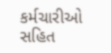કર્મચારીઓ સહિત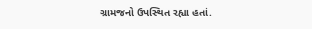ગ્રામજનો ઉપસ્થિત રહ્યા હતાં.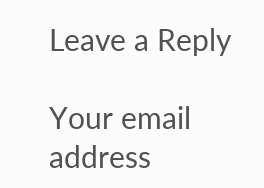Leave a Reply

Your email address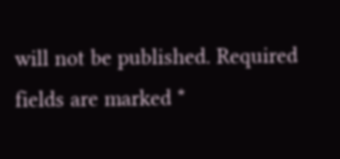will not be published. Required fields are marked *